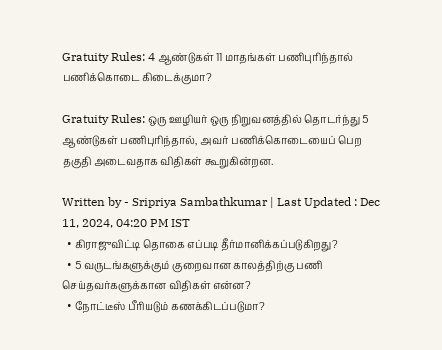Gratuity Rules: 4 ஆண்டுகள் 11 மாதங்கள் பணிபுரிந்தால் பணிக்கொடை கிடைக்குமா?

Gratuity Rules: ஒரு ஊழியர் ஒரு நிறுவனத்தில் தொடர்ந்து 5 ஆண்டுகள் பணிபுரிந்தால், அவர் பணிக்கொடையைப் பெற தகுதி அடைவதாக விதிகள் கூறுகின்றன.

Written by - Sripriya Sambathkumar | Last Updated : Dec 11, 2024, 04:20 PM IST
  • கிராஜுவிட்டி தொகை எப்படி தீர்மானிக்கப்படுகிறது?
  • 5 வருடங்களுக்கும் குறைவான காலத்திற்கு பணி செய்தவர்களுக்கான விதிகள் என்ன?
  • நோட்டீஸ் பீரியடும் கணக்கிடப்படுமா?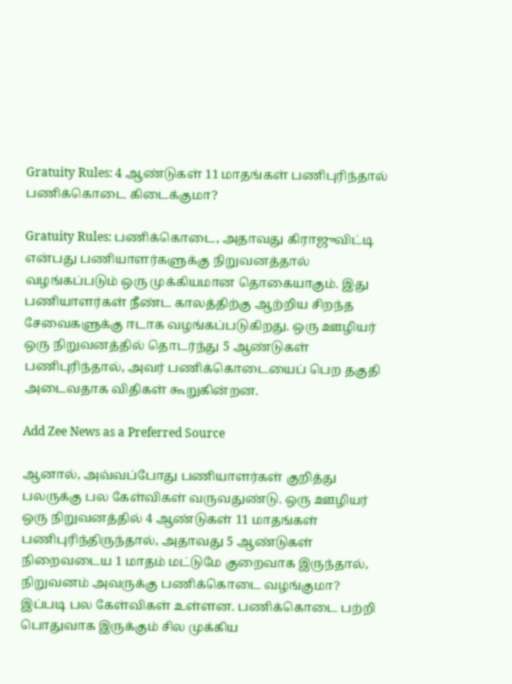Gratuity Rules: 4 ஆண்டுகள் 11 மாதங்கள் பணிபுரிந்தால் பணிக்கொடை கிடைக்குமா?

Gratuity Rules: பணிக்கொடை, அதாவது கிராஜுவிட்டி என்பது பணியாளர்களுக்கு நிறுவனத்தால் வழங்கப்படும் ஒரு முக்கியமான தொகையாகும். இது பணியாளர்கள் நீண்ட காலத்திற்கு ஆற்றிய சிறந்த சேவைகளுக்கு ஈடாக வழங்கப்படுகிறது. ஒரு ஊழியர் ஒரு நிறுவனத்தில் தொடர்ந்து 5 ஆண்டுகள் பணிபுரிந்தால், அவர் பணிக்கொடையைப் பெற தகுதி அடைவதாக விதிகள் கூறுகின்றன.

Add Zee News as a Preferred Source

ஆனால், அவ்வப்போது பணியாளர்கள் குறித்து பலருக்கு பல கேள்விகள் வருவதுண்டு. ஒரு ஊழியர் ஒரு நிறுவனத்தில் 4 ஆண்டுகள் 11 மாதங்கள் பணிபுரிந்திருந்தால், அதாவது 5 ஆண்டுகள் நிறைவடைய 1 மாதம் மட்டுமே குறைவாக இருந்தால், நிறுவனம் அவருக்கு பணிக்கொடை வழங்குமா? இப்படி பல கேள்விகள் உள்ளன. பணிக்கொடை பற்றி பொதுவாக இருக்கும் சில முக்கிய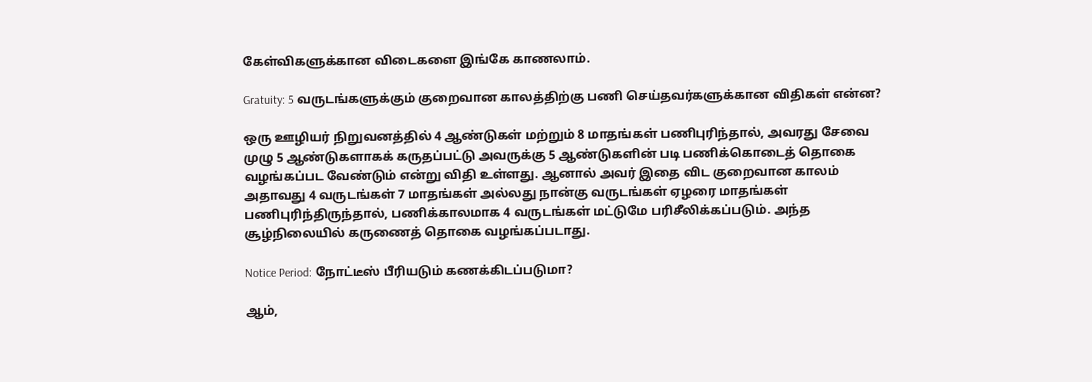கேள்விகளுக்கான விடைகளை இங்கே காணலாம்.

Gratuity: 5 வருடங்களுக்கும் குறைவான காலத்திற்கு பணி செய்தவர்களுக்கான விதிகள் என்ன?

ஒரு ஊழியர் நிறுவனத்தில் 4 ஆண்டுகள் மற்றும் 8 மாதங்கள் பணிபுரிந்தால், அவரது சேவை முழு 5 ஆண்டுகளாகக் கருதப்பட்டு அவருக்கு 5 ஆண்டுகளின் படி பணிக்கொடைத் தொகை வழங்கப்பட வேண்டும் என்று விதி உள்ளது. ஆனால் அவர் இதை விட குறைவான காலம் அதாவது 4 வருடங்கள் 7 மாதங்கள் அல்லது நான்கு வருடங்கள் ஏழரை மாதங்கள் பணிபுரிந்திருந்தால், பணிக்காலமாக 4 வருடங்கள் மட்டுமே பரிசீலிக்கப்படும். அந்த சூழ்நிலையில் கருணைத் தொகை வழங்கப்படாது.

Notice Period: நோட்டீஸ் பீரியடும் கணக்கிடப்படுமா?

ஆம்,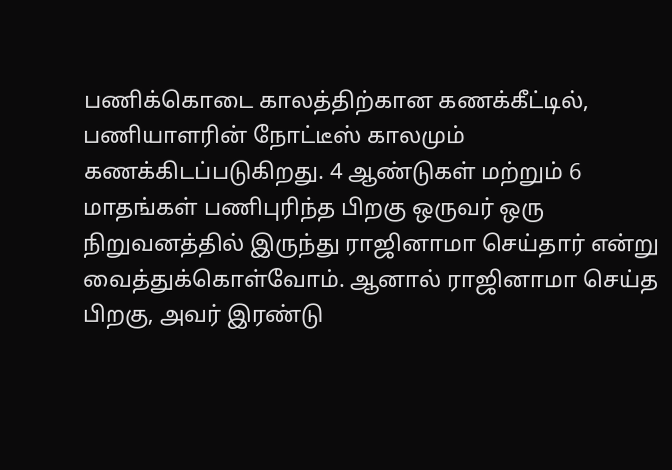பணிக்கொடை காலத்திற்கான கணக்கீட்டில், பணியாளரின் நோட்டீஸ் காலமும் கணக்கிடப்படுகிறது. 4 ஆண்டுகள் மற்றும் 6 மாதங்கள் பணிபுரிந்த பிறகு ஒருவர் ஒரு நிறுவனத்தில் இருந்து ராஜினாமா செய்தார் என்று வைத்துக்கொள்வோம். ஆனால் ராஜினாமா செய்த பிறகு, அவர் இரண்டு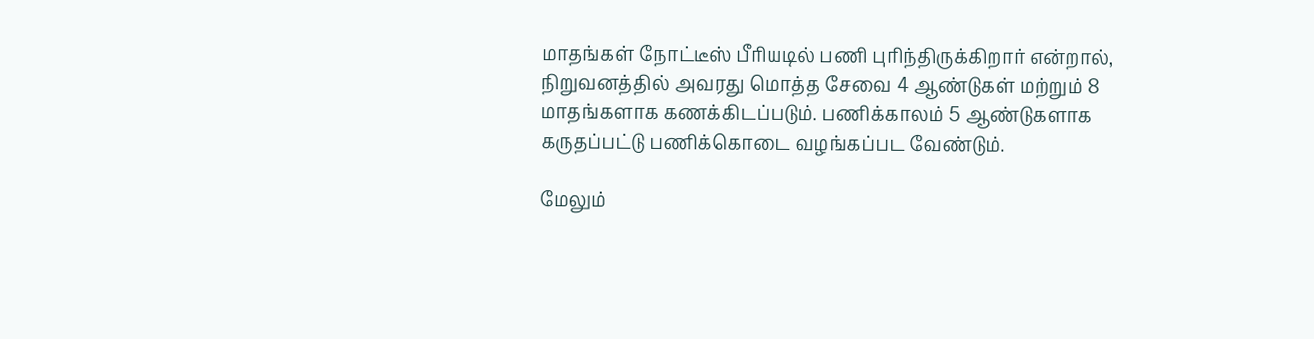மாதங்கள் நோட்டீஸ் பீரியடில் பணி புரிந்திருக்கிறார் என்றால், நிறுவனத்தில் அவரது மொத்த சேவை 4 ஆண்டுகள் மற்றும் 8 மாதங்களாக கணக்கிடப்படும். பணிக்காலம் 5 ஆண்டுகளாக கருதப்பட்டு பணிக்கொடை வழங்கப்பட வேண்டும்.

மேலும்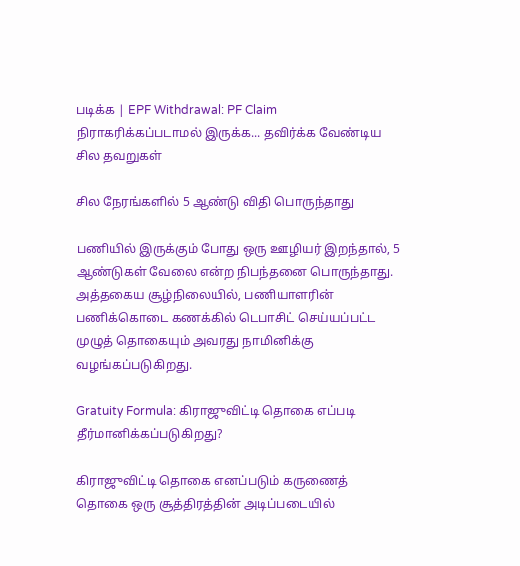படிக்க | EPF Withdrawal: PF Claim நிராகரிக்கப்படாமல் இருக்க... தவிர்க்க வேண்டிய சில தவறுகள்

சில நேரங்களில் 5 ஆண்டு விதி பொருந்தாது

பணியில் இருக்கும் போது ஒரு ஊழியர் இறந்தால், 5 ஆண்டுகள் வேலை என்ற நிபந்தனை பொருந்தாது. அத்தகைய சூழ்நிலையில், பணியாளரின் பணிக்கொடை கணக்கில் டெபாசிட் செய்யப்பட்ட முழுத் தொகையும் அவரது நாமினிக்கு வழங்கப்படுகிறது.

Gratuity Formula: கிராஜுவிட்டி தொகை எப்படி தீர்மானிக்கப்படுகிறது?

கிராஜுவிட்டி தொகை எனப்படும் கருணைத் தொகை ஒரு சூத்திரத்தின் அடிப்படையில்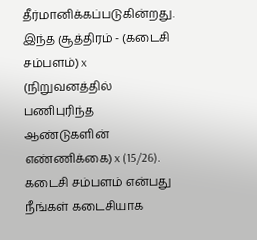தீர்மானிக்கப்படுகின்றது. இந்த சூத்திரம் - (கடைசி சம்பளம்) x (நிறுவனத்தில் பணிபுரிந்த ஆண்டுகளின் எண்ணிக்கை) x (15/26). கடைசி சம்பளம் என்பது நீங்கள் கடைசியாக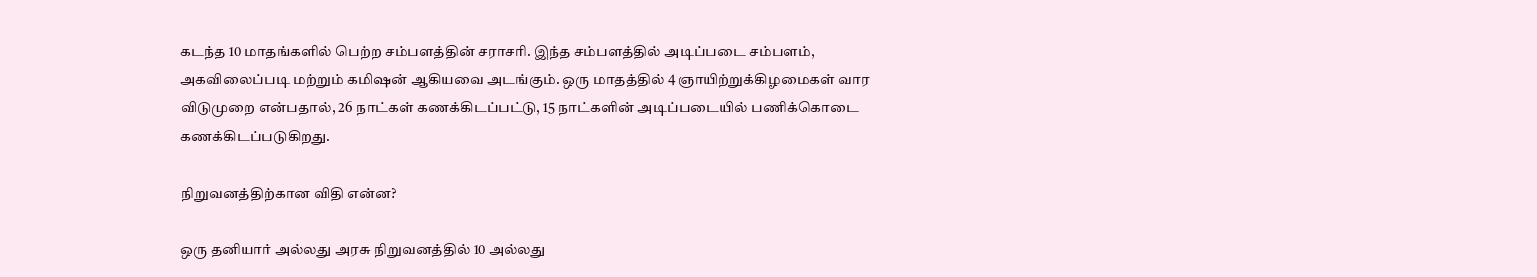கடந்த 10 மாதங்களில் பெற்ற சம்பளத்தின் சராசரி. இந்த சம்பளத்தில் அடிப்படை சம்பளம், அகவிலைப்படி மற்றும் கமிஷன் ஆகியவை அடங்கும். ஒரு மாதத்தில் 4 ஞாயிற்றுக்கிழமைகள் வார விடுமுறை என்பதால், 26 நாட்கள் கணக்கிடப்பட்டு, 15 நாட்களின் அடிப்படையில் பணிக்கொடை கணக்கிடப்படுகிறது.

நிறுவனத்திற்கான விதி என்ன?

ஒரு தனியார் அல்லது அரசு நிறுவனத்தில் 10 அல்லது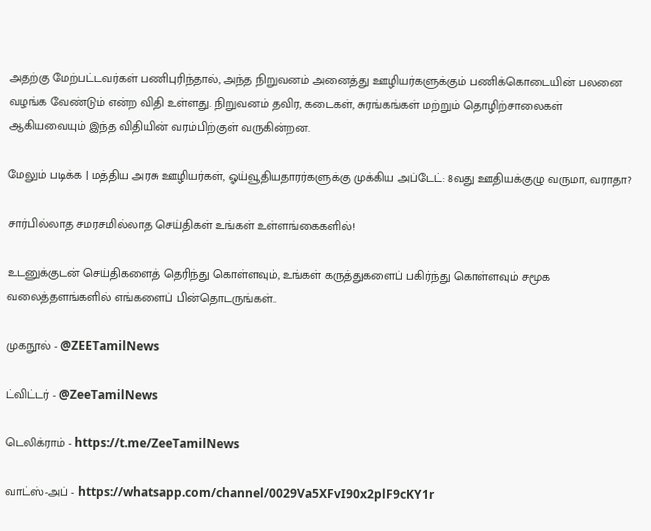அதற்கு மேற்பட்டவர்கள் பணிபுரிந்தால், அந்த நிறுவனம் அனைத்து ஊழியர்களுக்கும் பணிக்கொடையின் பலனை வழங்க வேண்டும் என்ற விதி உள்ளது. நிறுவனம் தவிர, கடைகள், சுரங்கங்கள் மற்றும் தொழிற்சாலைகள் ஆகியவையும் இந்த விதியின் வரம்பிற்குள் வருகின்றன.

மேலும் படிக்க | மத்திய அரசு ஊழியர்கள், ஓய்வூதியதாரர்களுக்கு முக்கிய அப்டேட்: 8வது ஊதியக்குழு வருமா, வராதா?

சார்பில்லாத சமரசமில்லாத செய்திகள் உங்கள் உள்ளங்கைகளில்!

உடனுக்குடன் செய்திகளைத் தெரிந்து கொள்ளவும், உங்கள் கருத்துகளைப் பகிர்ந்து கொள்ளவும் சமூக வலைத்தளங்களில் எங்களைப் பின்தொடருங்கள்..

முகநூல் - @ZEETamilNews

ட்விட்டர் - @ZeeTamilNews

டெலிக்ராம் - https://t.me/ZeeTamilNews

வாட்ஸ்-அப் - https://whatsapp.com/channel/0029Va5XFvI90x2plF9cKY1r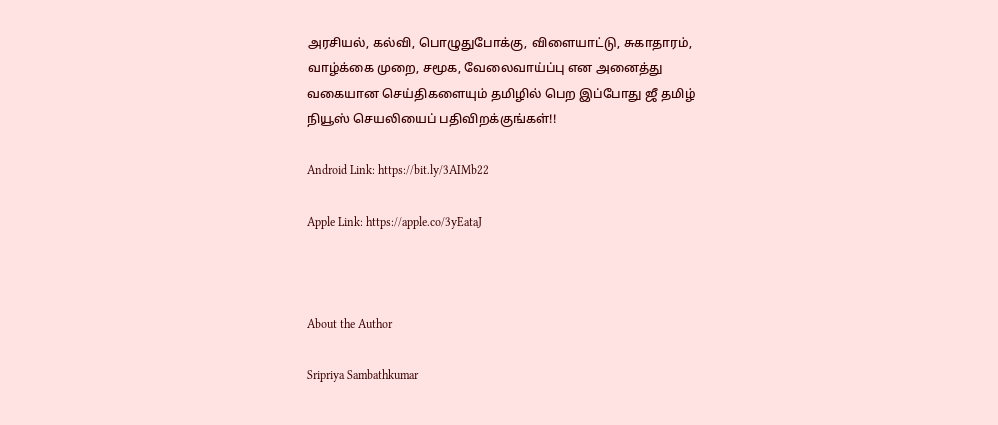அரசியல், கல்வி, பொழுதுபோக்கு, விளையாட்டு, சுகாதாரம், வாழ்க்கை முறை, சமூக, வேலைவாய்ப்பு என அனைத்து வகையான செய்திகளையும் தமிழில் பெற இப்போது ஜீ தமிழ் நியூஸ் செயலியைப் பதிவிறக்குங்கள்!!

Android Link: https://bit.ly/3AIMb22

Apple Link: https://apple.co/3yEataJ



About the Author

Sripriya Sambathkumar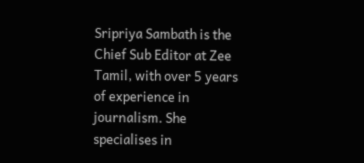Sripriya Sambath is the Chief Sub Editor at Zee Tamil, with over 5 years of experience in journalism. She specialises in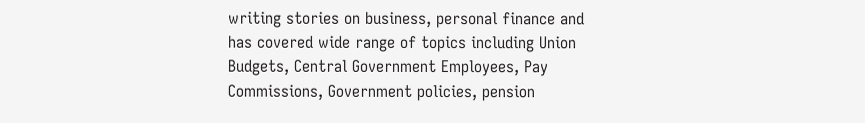writing stories on business, personal finance and has covered wide range of topics including Union Budgets, Central Government Employees, Pay Commissions, Government policies, pension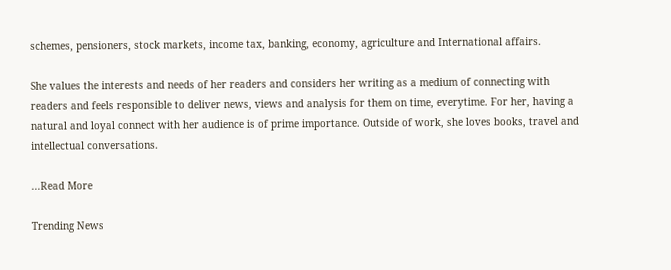schemes, pensioners, stock markets, income tax, banking, economy, agriculture and International affairs.

She values the interests and needs of her readers and considers her writing as a medium of connecting with readers and feels responsible to deliver news, views and analysis for them on time, everytime. For her, having a natural and loyal connect with her audience is of prime importance. Outside of work, she loves books, travel and intellectual conversations.

...Read More

Trending News